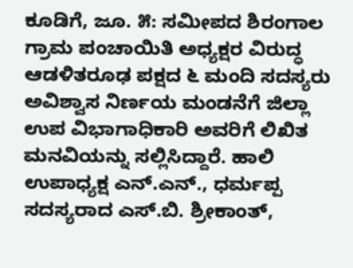ಕೂಡಿಗೆ, ಜೂ. ೫: ಸಮೀಪದ ಶಿರಂಗಾಲ ಗ್ರಾಮ ಪಂಚಾಯಿತಿ ಅಧ್ಯಕ್ಷರ ವಿರುದ್ಧ ಆಡಳಿತರೂಢ ಪಕ್ಷದ ೬ ಮಂದಿ ಸದಸ್ಯರು ಅವಿಶ್ವಾಸ ನಿರ್ಣಯ ಮಂಡನೆಗೆ ಜಿಲ್ಲಾ ಉಪ ವಿಭಾಗಾಧಿಕಾರಿ ಅವರಿಗೆ ಲಿಖಿತ ಮನವಿಯನ್ನು ಸಲ್ಲಿಸಿದ್ದಾರೆ. ಹಾಲಿ ಉಪಾಧ್ಯಕ್ಷ ಎನ್.ಎನ್., ಧರ್ಮಪ್ಪ ಸದಸ್ಯರಾದ ಎಸ್.ಬಿ. ಶ್ರೀಕಾಂತ್,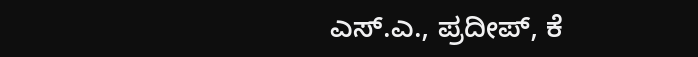ಎಸ್.ಎ., ಪ್ರದೀಪ್, ಕೆ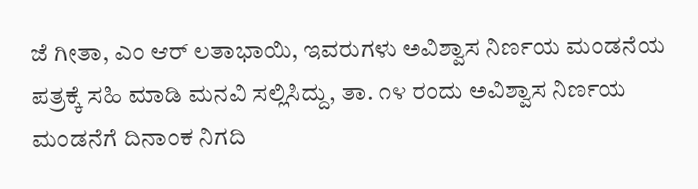ಜೆ ಗೀತಾ, ಎಂ ಆರ್ ಲತಾಭಾಯಿ, ಇವರುಗಳು ಅವಿಶ್ವಾಸ ನಿರ್ಣಯ ಮಂಡನೆಯ ಪತ್ರಕ್ಕೆ ಸಹಿ ಮಾಡಿ ಮನವಿ ಸಲ್ಲಿಸಿದ್ದು, ತಾ. ೧೪ ರಂದು ಅವಿಶ್ವಾಸ ನಿರ್ಣಯ ಮಂಡನೆಗೆ ದಿನಾಂಕ ನಿಗದಿ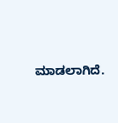ಮಾಡಲಾಗಿದೆ.